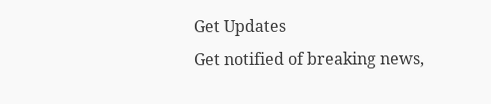Get Updates
Get notified of breaking news,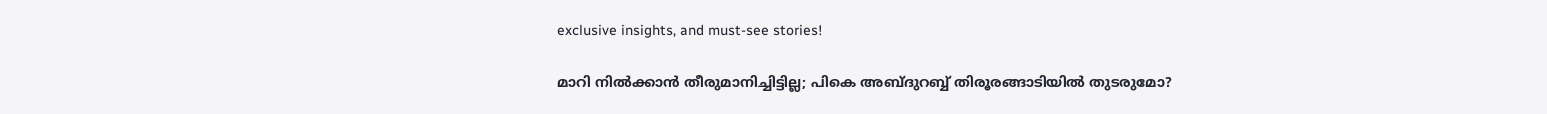exclusive insights, and must-see stories!

മാറി നില്‍ക്കാന്‍ തീരുമാനിച്ചിട്ടില്ല; പികെ അബ്ദുറബ്ബ് തിരൂരങ്ങാടിയില്‍ തുടരുമോ?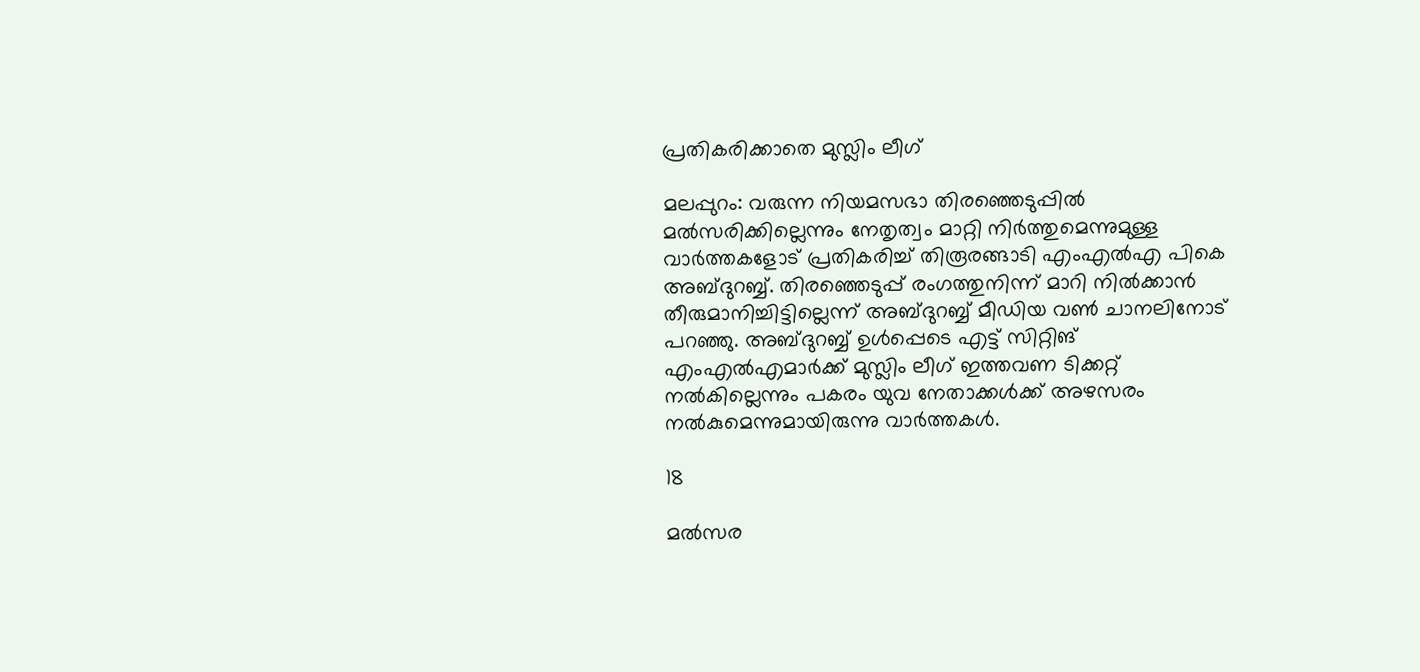പ്രതികരിക്കാതെ മുസ്ലിം ലീഗ്

മലപ്പുറം: വരുന്ന നിയമസഭാ തിരഞ്ഞെടുപ്പില്‍ മല്‍സരിക്കില്ലെന്നും നേതൃത്വം മാറ്റി നിര്‍ത്തുമെന്നുമുള്ള വാര്‍ത്തകളോട് പ്രതികരിച്ച് തിരൂരങ്ങാടി എംഎല്‍എ പികെ അബ്ദുറബ്ബ്. തിരഞ്ഞെടുപ്പ് രംഗത്തുനിന്ന് മാറി നില്‍ക്കാന്‍ തീരുമാനിച്ചിട്ടില്ലെന്ന് അബ്ദുറബ്ബ് മീഡിയ വണ്‍ ചാനലിനോട് പറഞ്ഞു. അബ്ദുറബ്ബ് ഉള്‍പ്പെടെ എട്ട് സിറ്റിങ് എംഎല്‍എമാര്‍ക്ക് മുസ്ലിം ലീഗ് ഇത്തവണ ടിക്കറ്റ് നല്‍കില്ലെന്നും പകരം യുവ നേതാക്കള്‍ക്ക് അഴസരം നല്‍കുമെന്നുമായിരുന്നു വാര്‍ത്തകള്‍.

18

മല്‍സര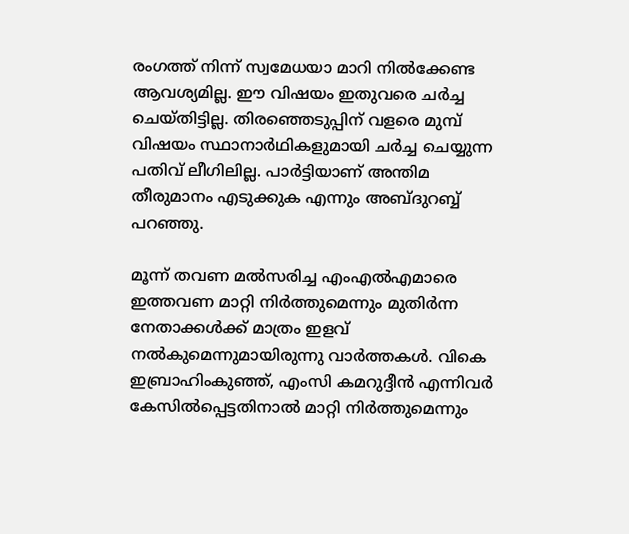രംഗത്ത് നിന്ന് സ്വമേധയാ മാറി നില്‍ക്കേണ്ട ആവശ്യമില്ല. ഈ വിഷയം ഇതുവരെ ചര്‍ച്ച ചെയ്തിട്ടില്ല. തിരഞ്ഞെടുപ്പിന് വളരെ മുമ്പ് വിഷയം സ്ഥാനാര്‍ഥികളുമായി ചര്‍ച്ച ചെയ്യുന്ന പതിവ് ലീഗിലില്ല. പാര്‍ട്ടിയാണ് അന്തിമ തീരുമാനം എടുക്കുക എന്നും അബ്ദുറബ്ബ് പറഞ്ഞു.

മൂന്ന് തവണ മല്‍സരിച്ച എംഎല്‍എമാരെ ഇത്തവണ മാറ്റി നിര്‍ത്തുമെന്നും മുതിര്‍ന്ന നേതാക്കള്‍ക്ക് മാത്രം ഇളവ് നല്‍കുമെന്നുമായിരുന്നു വാര്‍ത്തകള്‍. വികെ ഇബ്രാഹിംകുഞ്ഞ്, എംസി കമറുദ്ദീന്‍ എന്നിവര്‍ കേസില്‍പ്പെട്ടതിനാല്‍ മാറ്റി നിര്‍ത്തുമെന്നും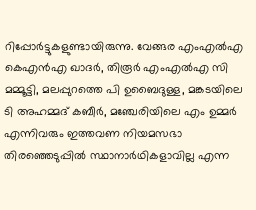റിപ്പോര്‍ട്ടുകളുണ്ടായിരുന്നു. വേങ്ങര എംഎല്‍എ കെഎന്‍എ ഖാദര്‍, തിരൂര്‍ എംഎല്‍എ സി മമ്മൂട്ടി, മലപ്പുറത്തെ പി ഉബൈദുള്ള, മങ്കടയിലെ ടി അഹമ്മദ് കബീര്‍, മഞ്ചേരിയിലെ എം ഉമ്മര്‍ എന്നിവരും ഇത്തവണ നിയമസഭാ തിരഞ്ഞെടുപ്പില്‍ സ്ഥാനാര്‍ഥികളാവില്ല എന്ന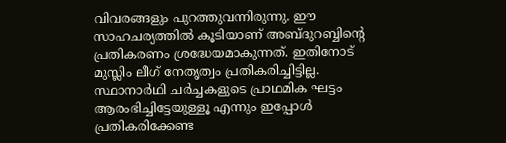വിവരങ്ങളും പുറത്തുവന്നിരുന്നു. ഈ സാഹചര്യത്തില്‍ കൂടിയാണ് അബ്ദുറബ്ബിന്റെ പ്രതികരണം ശ്രദ്ധേയമാകുന്നത്. ഇതിനോട് മുസ്ലിം ലീഗ് നേതൃത്വം പ്രതികരിച്ചിട്ടില്ല. സ്ഥാനാര്‍ഥി ചര്‍ച്ചകളുടെ പ്രാഥമിക ഘട്ടം ആരംഭിച്ചിട്ടേയുള്ളൂ എന്നും ഇപ്പോള്‍ പ്രതികരിക്കേണ്ട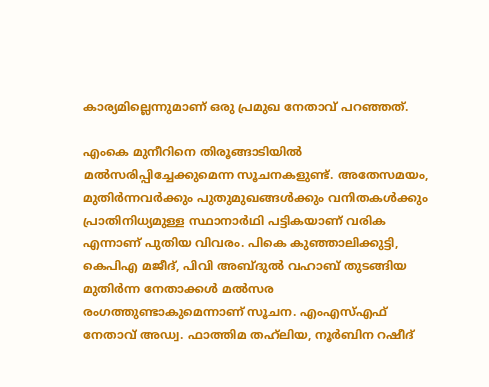കാര്യമില്ലെന്നുമാണ് ഒരു പ്രമുഖ നേതാവ് പറഞ്ഞത്.

എംകെ മുനീറിനെ തിരൂങ്ങാടിയില്‍ മല്‍സരിപ്പിച്ചേക്കുമെന്ന സൂചനകളുണ്ട്. അതേസമയം, മുതിര്‍ന്നവര്‍ക്കും പുതുമുഖങ്ങള്‍ക്കും വനിതകള്‍ക്കും പ്രാതിനിധ്യമുള്ള സ്ഥാനാര്‍ഥി പട്ടികയാണ് വരിക എന്നാണ് പുതിയ വിവരം. പികെ കുഞ്ഞാലിക്കുട്ടി, കെപിഎ മജീദ്, പിവി അബ്ദുല്‍ വഹാബ് തുടങ്ങിയ മുതിര്‍ന്ന നേതാക്കള്‍ മല്‍സര രംഗത്തുണ്ടാകുമെന്നാണ് സൂചന. എംഎസ്എഫ് നേതാവ് അഡ്വ. ഫാത്തിമ തഹ്‌ലിയ, നൂര്‍ബിന റഷീദ്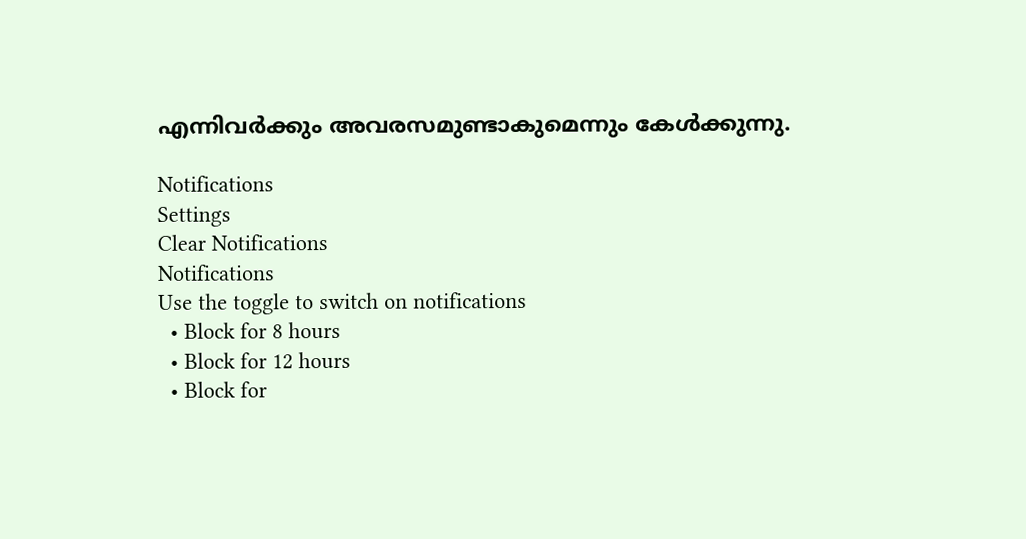എന്നിവര്‍ക്കും അവരസമുണ്ടാകുമെന്നും കേള്‍ക്കുന്നു.

Notifications
Settings
Clear Notifications
Notifications
Use the toggle to switch on notifications
  • Block for 8 hours
  • Block for 12 hours
  • Block for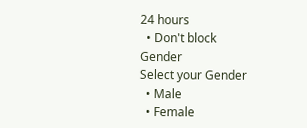24 hours
  • Don't block
Gender
Select your Gender
  • Male
  • Female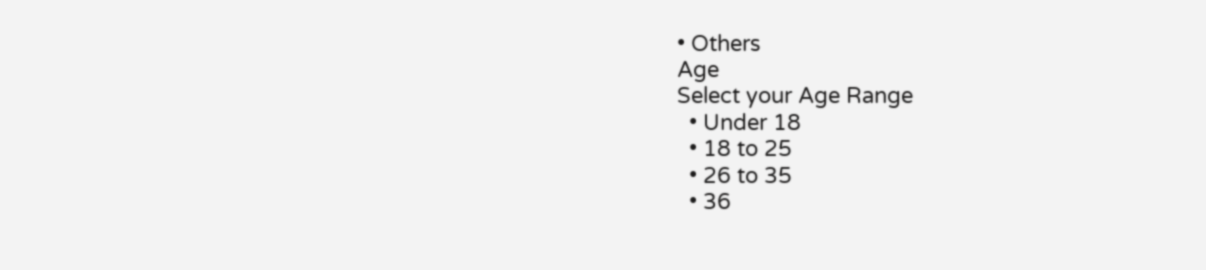• Others
Age
Select your Age Range
  • Under 18
  • 18 to 25
  • 26 to 35
  • 36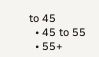to 45
  • 45 to 55
  • 55+